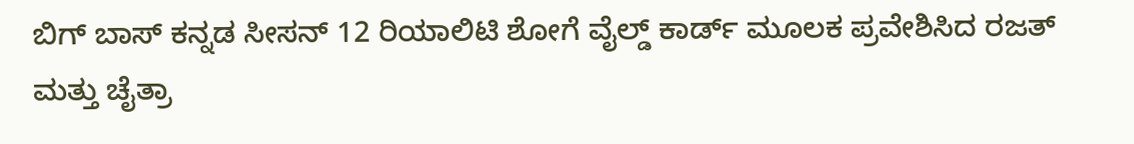ಬಿಗ್ ಬಾಸ್ ಕನ್ನಡ ಸೀಸನ್ 12 ರಿಯಾಲಿಟಿ ಶೋಗೆ ವೈಲ್ಡ್ ಕಾರ್ಡ್ ಮೂಲಕ ಪ್ರವೇಶಿಸಿದ ರಜತ್ ಮತ್ತು ಚೈತ್ರಾ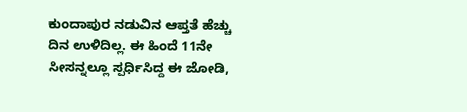ಕುಂದಾಪುರ ನಡುವಿನ ಆಪ್ತತೆ ಹೆಚ್ಚು ದಿನ ಉಳಿದಿಲ್ಲ. ಈ ಹಿಂದೆ 11ನೇ ಸೀಸನ್ನಲ್ಲೂ ಸ್ಪರ್ಧಿಸಿದ್ದ ಈ ಜೋಡಿ,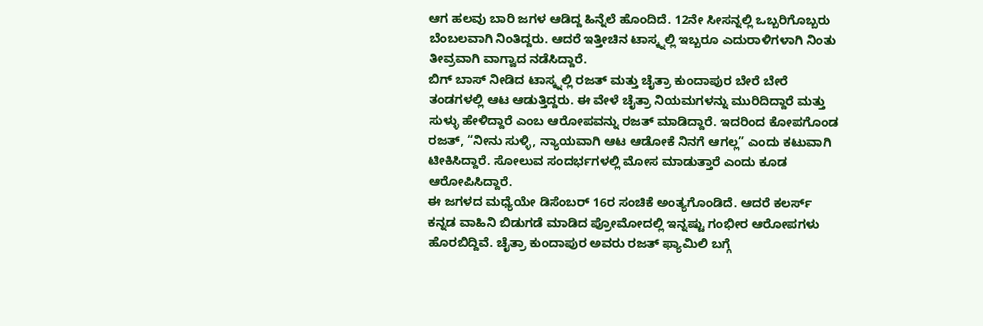ಆಗ ಹಲವು ಬಾರಿ ಜಗಳ ಆಡಿದ್ದ ಹಿನ್ನೆಲೆ ಹೊಂದಿದೆ. 12ನೇ ಸೀಸನ್ನಲ್ಲಿ ಒಬ್ಬರಿಗೊಬ್ಬರು ಬೆಂಬಲವಾಗಿ ನಿಂತಿದ್ದರು. ಆದರೆ ಇತ್ತೀಚಿನ ಟಾಸ್ಕ್ನಲ್ಲಿ ಇಬ್ಬರೂ ಎದುರಾಳಿಗಳಾಗಿ ನಿಂತು ತೀವ್ರವಾಗಿ ವಾಗ್ವಾದ ನಡೆಸಿದ್ದಾರೆ.
ಬಿಗ್ ಬಾಸ್ ನೀಡಿದ ಟಾಸ್ಕ್ನಲ್ಲಿ ರಜತ್ ಮತ್ತು ಚೈತ್ರಾ ಕುಂದಾಪುರ ಬೇರೆ ಬೇರೆ ತಂಡಗಳಲ್ಲಿ ಆಟ ಆಡುತ್ತಿದ್ದರು. ಈ ವೇಳೆ ಚೈತ್ರಾ ನಿಯಮಗಳನ್ನು ಮುರಿದಿದ್ದಾರೆ ಮತ್ತು ಸುಳ್ಳು ಹೇಳಿದ್ದಾರೆ ಎಂಬ ಆರೋಪವನ್ನು ರಜತ್ ಮಾಡಿದ್ದಾರೆ. ಇದರಿಂದ ಕೋಪಗೊಂಡ ರಜತ್, “ನೀನು ಸುಳ್ಳಿ, ನ್ಯಾಯವಾಗಿ ಆಟ ಆಡೋಕೆ ನಿನಗೆ ಆಗಲ್ಲ” ಎಂದು ಕಟುವಾಗಿ ಟೀಕಿಸಿದ್ದಾರೆ. ಸೋಲುವ ಸಂದರ್ಭಗಳಲ್ಲಿ ಮೋಸ ಮಾಡುತ್ತಾರೆ ಎಂದು ಕೂಡ ಆರೋಪಿಸಿದ್ದಾರೆ.
ಈ ಜಗಳದ ಮಧ್ಯೆಯೇ ಡಿಸೆಂಬರ್ 16ರ ಸಂಚಿಕೆ ಅಂತ್ಯಗೊಂಡಿದೆ. ಆದರೆ ಕಲರ್ಸ್ ಕನ್ನಡ ವಾಹಿನಿ ಬಿಡುಗಡೆ ಮಾಡಿದ ಪ್ರೋಮೋದಲ್ಲಿ ಇನ್ನಷ್ಟು ಗಂಭೀರ ಆರೋಪಗಳು ಹೊರಬಿದ್ದಿವೆ. ಚೈತ್ರಾ ಕುಂದಾಪುರ ಅವರು ರಜತ್ ಫ್ಯಾಮಿಲಿ ಬಗ್ಗೆ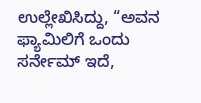ಉಲ್ಲೇಖಿಸಿದ್ದು, “ಅವನ ಫ್ಯಾಮಿಲಿಗೆ ಒಂದು ಸರ್ನೇಮ್ ಇದೆ,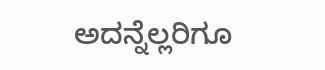ಅದನ್ನೆಲ್ಲರಿಗೂ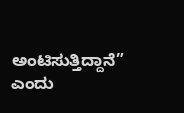ಅಂಟಿಸುತ್ತಿದ್ದಾನೆ” ಎಂದು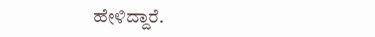ಹೇಳಿದ್ದಾರೆ.